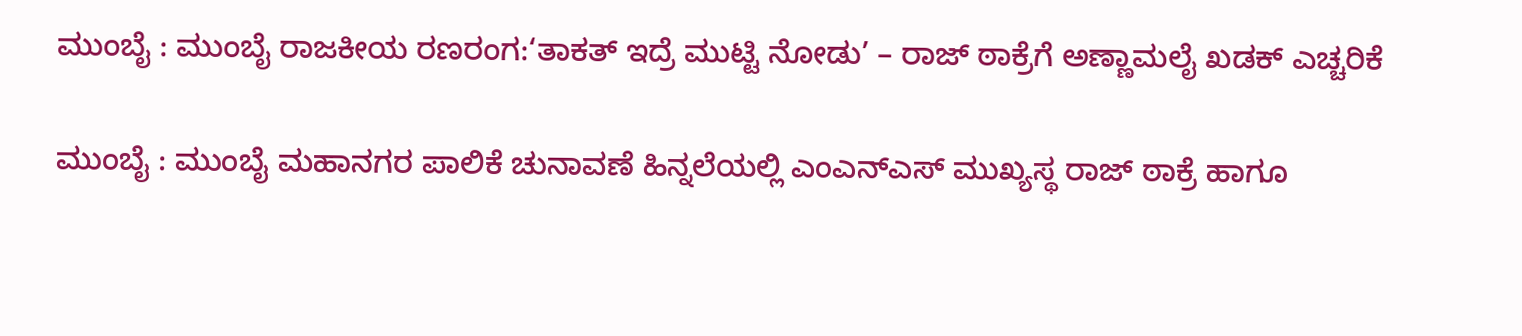ಮುಂಬೈ : ಮುಂಬೈ ರಾಜಕೀಯ ರಣರಂಗ:‘ತಾಕತ್ ಇದ್ರೆ ಮುಟ್ಟಿ ನೋಡು’ – ರಾಜ್ ಠಾಕ್ರೆಗೆ ಅಣ್ಣಾಮಲೈ ಖಡಕ್ ಎಚ್ಚರಿಕೆ

ಮುಂಬೈ : ಮುಂಬೈ ಮಹಾನಗರ ಪಾಲಿಕೆ ಚುನಾವಣೆ ಹಿನ್ನಲೆಯಲ್ಲಿ ಎಂಎನ್‌ಎಸ್ ಮುಖ್ಯಸ್ಥ ರಾಜ್ ಠಾಕ್ರೆ ಹಾಗೂ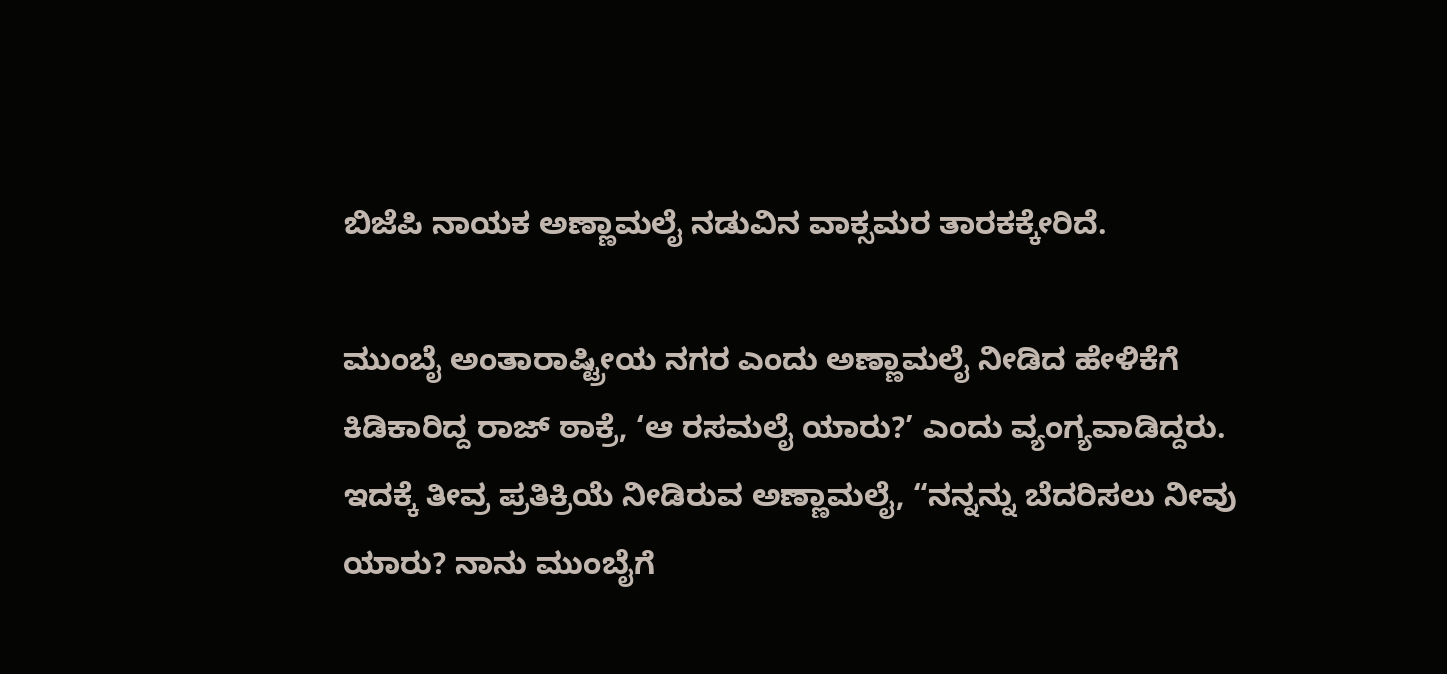ಬಿಜೆಪಿ ನಾಯಕ ಅಣ್ಣಾಮಲೈ ನಡುವಿನ ವಾಕ್ಸಮರ ತಾರಕಕ್ಕೇರಿದೆ.

ಮುಂಬೈ ಅಂತಾರಾಷ್ಟ್ರೀಯ ನಗರ ಎಂದು ಅಣ್ಣಾಮಲೈ ನೀಡಿದ ಹೇಳಿಕೆಗೆ ಕಿಡಿಕಾರಿದ್ದ ರಾಜ್ ಠಾಕ್ರೆ, ‘ಆ ರಸಮಲೈ ಯಾರು?’ ಎಂದು ವ್ಯಂಗ್ಯವಾಡಿದ್ದರು. ಇದಕ್ಕೆ ತೀವ್ರ ಪ್ರತಿಕ್ರಿಯೆ ನೀಡಿರುವ ಅಣ್ಣಾಮಲೈ, “ನನ್ನನ್ನು ಬೆದರಿಸಲು ನೀವು ಯಾರು? ನಾನು ಮುಂಬೈಗೆ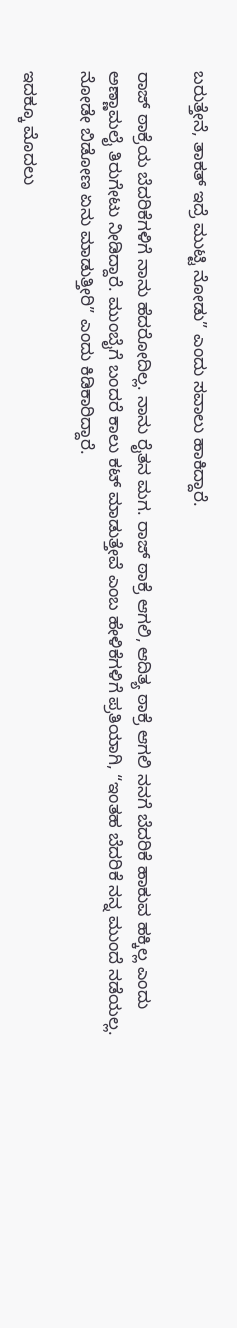ಬರುತ್ತೇನೆ, ತಾಕತ್ ಇದ್ರೆ ಮುಟ್ಟಿ ನೋಡು” ಎಂದು ಸವಾಲು ಹಾಕಿದ್ದಾರೆ.

ರಾಜ್ ಠಾಕ್ರೆಯ ಬೆದರಿಕೆಗಳಿಗೆ ನಾನು ಹೆದರೋದಿಲ್ಲ. ನಾನು ರೈತನ ಮಗ. ರಾಜ್ ಠಾಕ್ರೆ ಆಗಲಿ, ಆದಿತ್ಯ ಠಾಕ್ರೆ ಆಗಲಿ ನನಗೆ ಬೆದರಿಕೆ ಹಾಕುವ ಹಕ್ಕಿಲ್ಲ ಎಂದು ಅಣ್ಣಾಮಲೈ ತಿರುಗೇಟು ನೀಡಿದ್ದಾರೆ. ಮುಂಬೈಗೆ ಬಂದರೆ ಕಾಲು ಕಟ್ ಮಾಡುತ್ತೇವೆ ಎಂಬ ಹೇಳಿಕೆಗಳಿಗೆ ಪ್ರತಿಯಾಗಿ, “ಇಂತಹ ಬೆದರಿಕೆ ನನ್ನ ಮುಂದೆ ನಡೆಯಲ್ಲ. ನೋಡೇ ಬಿಡೋಣ ಏನು ಮಾಡುತ್ತೀರಿ” ಎಂದು ಕಿಡಿಕಾರಿದ್ದಾರೆ.

ಇದಕ್ಕೂ ಮೊದಲು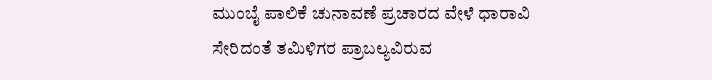ಮುಂಬೈ ಪಾಲಿಕೆ ಚುನಾವಣೆ ಪ್ರಚಾರದ ವೇಳೆ ಧಾರಾವಿ ಸೇರಿದಂತೆ ತಮಿಳಿಗರ ಪ್ರಾಬಲ್ಯವಿರುವ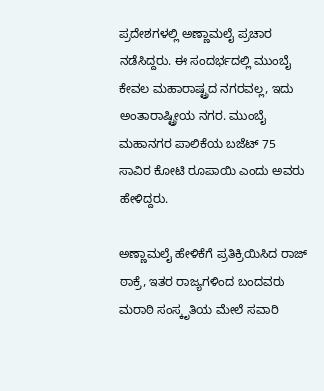ಪ್ರದೇಶಗಳಲ್ಲಿ ಅಣ್ಣಾಮಲೈ ಪ್ರಚಾರ ನಡೆಸಿದ್ದರು. ಈ ಸಂದರ್ಭದಲ್ಲಿ ಮುಂಬೈ ಕೇವಲ ಮಹಾರಾಷ್ಟ್ರದ ನಗರವಲ್ಲ, ಇದು ಅಂತಾರಾಷ್ಟ್ರೀಯ ನಗರ. ಮುಂಬೈ ಮಹಾನಗರ ಪಾಲಿಕೆಯ ಬಜೆಟ್ 75 ಸಾವಿರ ಕೋಟಿ ರೂಪಾಯಿ ಎಂದು ಅವರು ಹೇಳಿದ್ದರು.

ಅಣ್ಣಾಮಲೈ ಹೇಳಿಕೆಗೆ ಪ್ರತಿಕ್ರಿಯಿಸಿದ ರಾಜ್ ಠಾಕ್ರೆ, ಇತರ ರಾಜ್ಯಗಳಿಂದ ಬಂದವರು ಮರಾಠಿ ಸಂಸ್ಕೃತಿಯ ಮೇಲೆ ಸವಾರಿ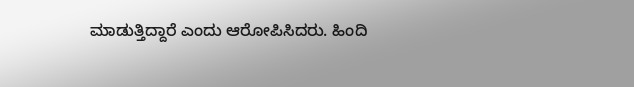ಮಾಡುತ್ತಿದ್ದಾರೆ ಎಂದು ಆರೋಪಿಸಿದರು. ಹಿಂದಿ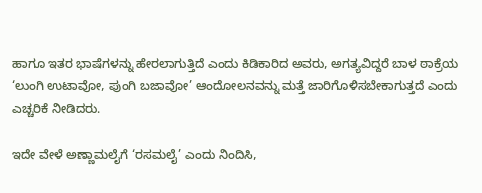ಹಾಗೂ ಇತರ ಭಾಷೆಗಳನ್ನು ಹೇರಲಾಗುತ್ತಿದೆ ಎಂದು ಕಿಡಿಕಾರಿದ ಅವರು, ಅಗತ್ಯವಿದ್ದರೆ ಬಾಳ ಠಾಕ್ರೆಯ ‘ಲುಂಗಿ ಉಟಾವೋ, ಪುಂಗಿ ಬಜಾವೋ’ ಆಂದೋಲನವನ್ನು ಮತ್ತೆ ಜಾರಿಗೊಳಿಸಬೇಕಾಗುತ್ತದೆ ಎಂದು ಎಚ್ಚರಿಕೆ ನೀಡಿದರು.

ಇದೇ ವೇಳೆ ಅಣ್ಣಾಮಲೈಗೆ ‘ರಸಮಲೈ’ ಎಂದು ನಿಂದಿಸಿ,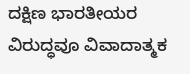ದಕ್ಷಿಣ ಭಾರತೀಯರ ವಿರುದ್ಧವೂ ವಿವಾದಾತ್ಮಕ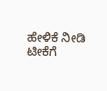ಹೇಳಿಕೆ ನೀಡಿ ಟೀಕೆಗೆ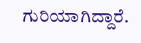ಗುರಿಯಾಗಿದ್ದಾರೆ.